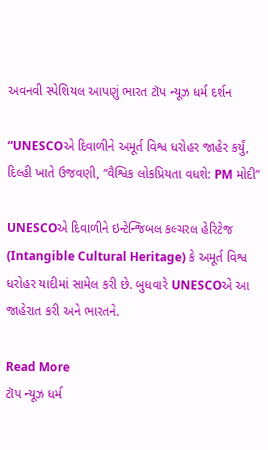અવનવી સ્પેશિયલ આપણું ભારત ટૉપ ન્યૂઝ ધર્મ દર્શન

“UNESCOએ દિવાળીને અમૂર્ત વિશ્વ ધરોહર જાહેર કર્યું, દિલ્હી ખાતે ઉજવણી, “વૈશ્વિક લોકપ્રિયતા વધશે: PM મોદી”

UNESCOએ દિવાળીને ઇન્ટેન્જિબલ કલ્ચરલ હેરિટેજ (Intangible Cultural Heritage) કે અમૂર્ત વિશ્વ ધરોહર યાદીમાં સામેલ કરી છે. બુધવારે UNESCOએ આ જાહેરાત કરી અને ભારતને.

Read More
ટૉપ ન્યૂઝ ધર્મ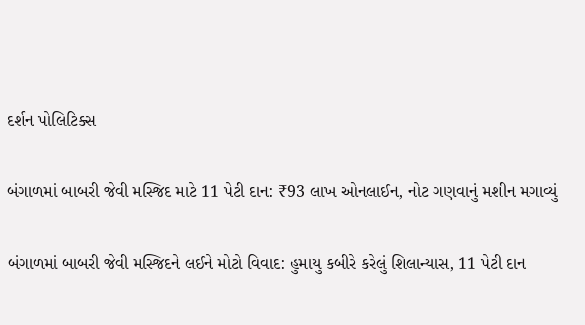દર્શન પોલિટિક્સ

બંગાળમાં બાબરી જેવી મસ્જિદ માટે 11 પેટી દાન: ₹93 લાખ ઓનલાઈન, નોટ ગણવાનું મશીન મગાવ્યું

બંગાળમાં બાબરી જેવી મસ્જિદને લઈને મોટો વિવાદ: હુમાયુ કબીરે કરેલું શિલાન્યાસ, 11 પેટી દાન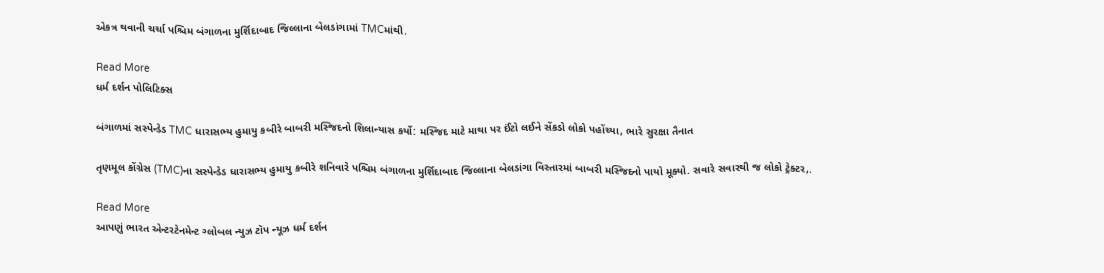એકત્ર થવાની ચર્ચા પશ્ચિમ બંગાળના મુર્શિદાબાદ જિલ્લાના બેલડાંગામાં TMCમાંથી.

Read More
ધર્મ દર્શન પોલિટિક્સ

બંગાળમાં સસ્પેન્ડેડ TMC ધારાસભ્ય હુમાયુ કબીરે બાબરી મસ્જિદનો શિલાન્યાસ કર્યો: મસ્જિદ માટે માથા પર ઈંટો લઈને સેંકડો લોકો પહોંચ્યા, ભારે સુરક્ષા તૈનાત

તૃણમૂલ કોંગ્રેસ (TMC)ના સસ્પેન્ડેડ ધારાસભ્ય હુમાયુ કબીરે શનિવારે પશ્ચિમ બંગાળના મુર્શિદાબાદ જિલ્લાના બેલડાંગા વિસ્તારમાં બાબરી મસ્જિદનો પાયો મૂક્યો. સવારે સવારથી જ લોકો ટ્રેક્ટર,.

Read More
આપણું ભારત એન્ટરટેનમેન્ટ ગ્લોબલ ન્યુઝ ટૉપ ન્યૂઝ ધર્મ દર્શન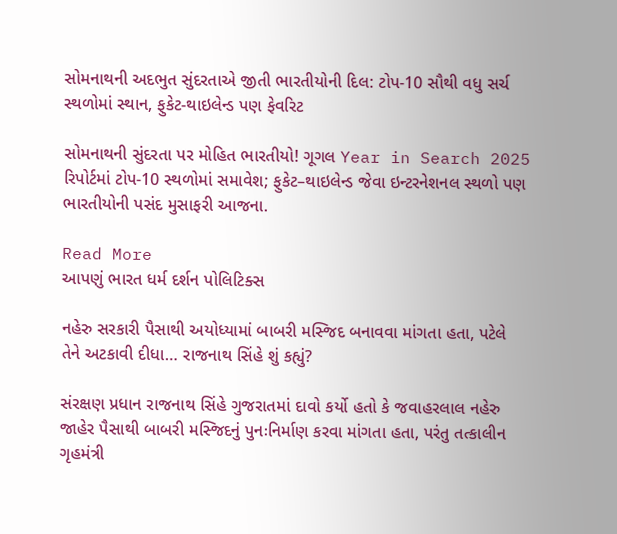સોમનાથની અદભુત સુંદરતાએ જીતી ભારતીયોની દિલ: ટોપ-10 સૌથી વધુ સર્ચ સ્થળોમાં સ્થાન, ફુકેટ-થાઇલેન્ડ પણ ફેવરિટ

સોમનાથની સુંદરતા પર મોહિત ભારતીયો! ગૂગલ Year in Search 2025 રિપોર્ટમાં ટોપ-10 સ્થળોમાં સમાવેશ; ફુકેટ–થાઇલેન્ડ જેવા ઇન્ટરનેશનલ સ્થળો પણ ભારતીયોની પસંદ મુસાફરી આજના.

Read More
આપણું ભારત ધર્મ દર્શન પોલિટિક્સ

નહેરુ સરકારી પૈસાથી અયોધ્યામાં બાબરી મસ્જિદ બનાવવા માંગતા હતા, પટેલે તેને અટકાવી દીધા… રાજનાથ સિંહે શું કહ્યું?

સંરક્ષણ પ્રધાન રાજનાથ સિંહે ગુજરાતમાં દાવો કર્યો હતો કે જવાહરલાલ નહેરુ જાહેર પૈસાથી બાબરી મસ્જિદનું પુનઃનિર્માણ કરવા માંગતા હતા, પરંતુ તત્કાલીન ગૃહમંત્રી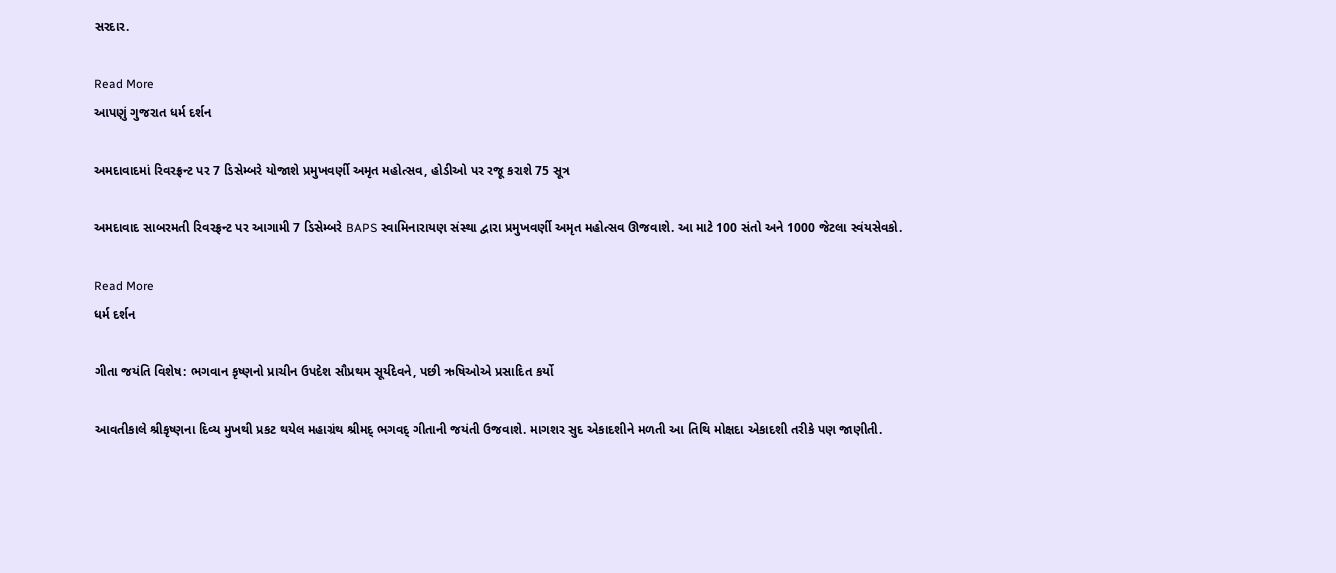સરદાર.

Read More
આપણું ગુજરાત ધર્મ દર્શન

અમદાવાદમાં રિવરફ્રન્ટ પર 7 ડિસેમ્બરે યોજાશે પ્રમુખવર્ણી અમૃત મહોત્સવ, હોડીઓ પર રજૂ કરાશે 75 સૂત્ર

અમદાવાદ સાબરમતી રિવરફ્રન્ટ પર આગામી 7 ડિસેમ્બરે BAPS સ્વામિનારાયણ સંસ્થા દ્વારા પ્રમુખવર્ણી અમૃત મહોત્સવ ઊજવાશે. આ માટે 100 સંતો અને 1000 જેટલા સ્વંયસેવકો.

Read More
ધર્મ દર્શન

ગીતા જયંતિ વિશેષ: ભગવાન કૃષ્ણનો પ્રાચીન ઉપદેશ સૌપ્રથમ સૂર્યદેવને, પછી ઋષિઓએ પ્રસાદિત કર્યો

આવતીકાલે શ્રીકૃષ્ણના દિવ્ય મુખથી પ્રકટ થયેલ મહાગ્રંથ શ્રીમદ્ ભગવદ્ ગીતાની જયંતી ઉજવાશે. માગશર સુદ એકાદશીને મળતી આ તિથિ મોક્ષદા એકાદશી તરીકે પણ જાણીતી.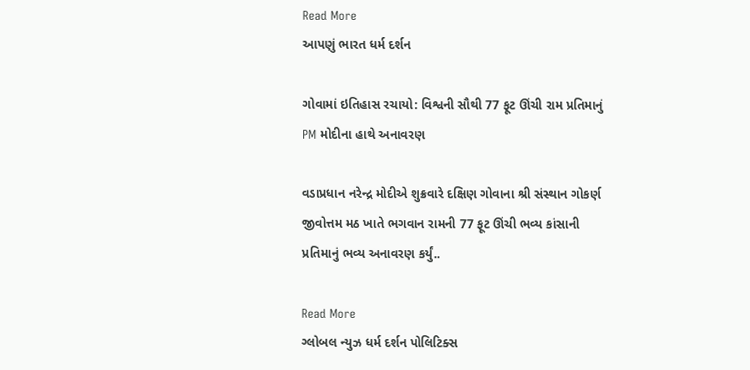Read More
આપણું ભારત ધર્મ દર્શન

ગોવામાં ઇતિહાસ રચાયો: વિશ્વની સૌથી 77 ફૂટ ઊંચી રામ પ્રતિમાનું PM મોદીના હાથે અનાવરણ

વડાપ્રધાન નરેન્દ્ર મોદીએ શુક્રવારે દક્ષિણ ગોવાના શ્રી સંસ્થાન ગોકર્ણ જીવોત્તમ મઠ ખાતે ભગવાન રામની 77 ફૂટ ઊંચી ભવ્ય કાંસાની પ્રતિમાનું ભવ્ય અનાવરણ કર્યું..

Read More
ગ્લોબલ ન્યુઝ ધર્મ દર્શન પોલિટિક્સ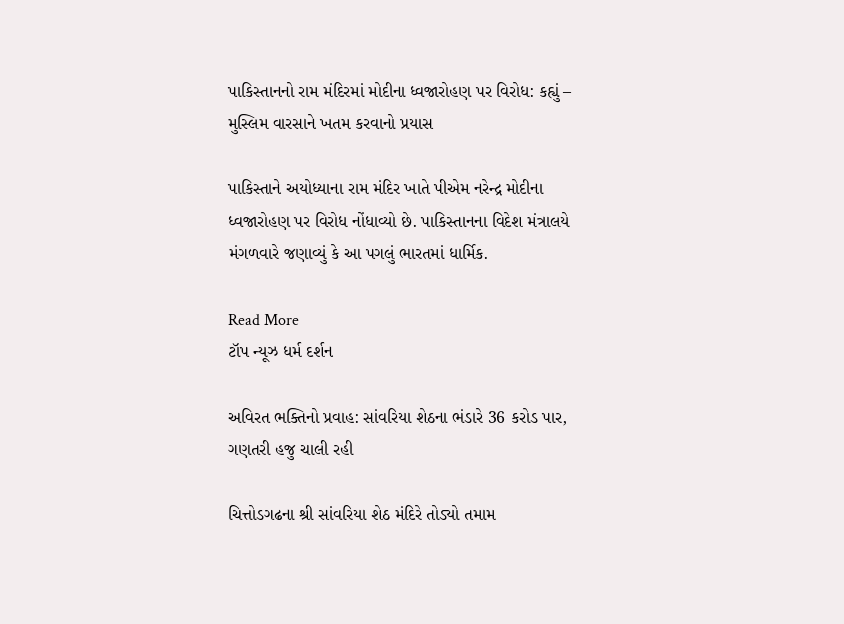પાકિસ્તાનનો રામ મંદિરમાં મોદીના ધ્વજારોહણ પર વિરોધ: કહ્યું – મુસ્લિમ વારસાને ખતમ કરવાનો પ્રયાસ

પાકિસ્તાને અયોધ્યાના રામ મંદિર ખાતે પીએમ નરેન્દ્ર મોદીના ધ્વજારોહણ પર વિરોધ નોંધાવ્યો છે. પાકિસ્તાનના વિદેશ મંત્રાલયે મંગળવારે જણાવ્યું કે આ પગલું ભારતમાં ધાર્મિક.

Read More
ટૉપ ન્યૂઝ ધર્મ દર્શન

અવિરત ભક્તિનો પ્રવાહ: સાંવરિયા શેઠના ભંડારે 36 કરોડ પાર, ગણતરી હજુ ચાલી રહી

ચિત્તોડગઢના શ્રી સાંવરિયા શેઠ મંદિરે તોડ્યો તમામ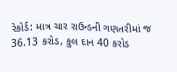રેકોર્ડ: માત્ર ચાર રાઉન્ડની ગણતરીમાં જ 36.13 કરોડ, કુલ દાન 40 કરોડ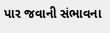પાર જવાની સંભાવના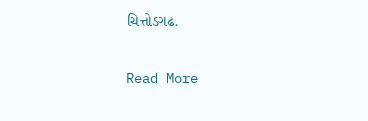ચિત્તોડગઢ.

Read More